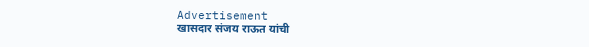Advertisement
खासदार संजय राऊत यांची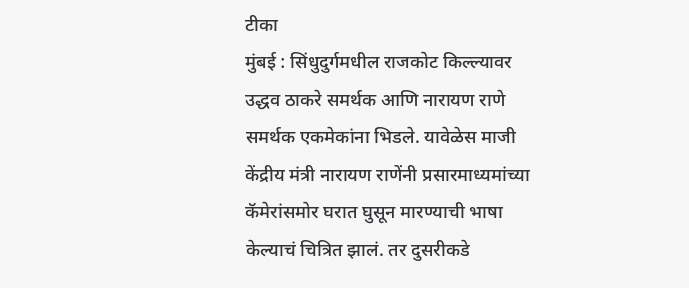टीका
मुंबई : सिंधुदुर्गमधील राजकोट किल्ल्यावर उद्धव ठाकरे समर्थक आणि नारायण राणे समर्थक एकमेकांना भिडले. यावेळेस माजी केंद्रीय मंत्री नारायण राणेंनी प्रसारमाध्यमांच्या कॅमेरांसमोर घरात घुसून मारण्याची भाषा केल्याचं चित्रित झालं. तर दुसरीकडे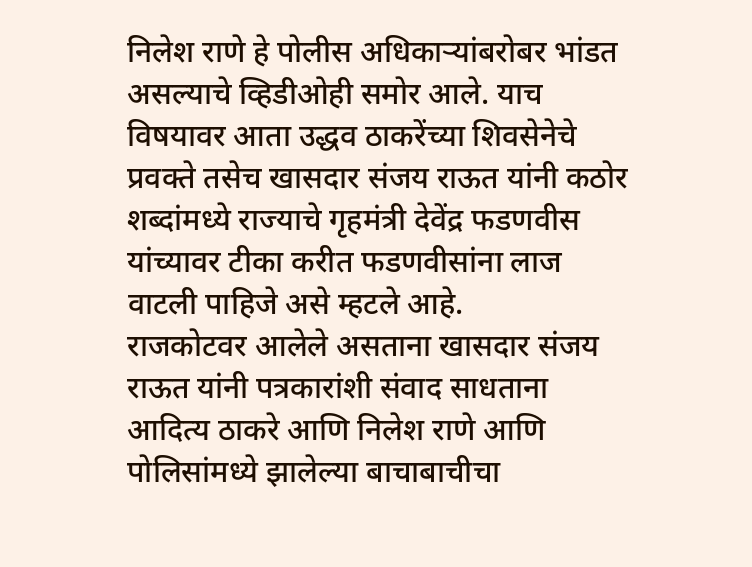निलेश राणे हे पोलीस अधिकाऱ्यांबरोबर भांडत असल्याचे व्हिडीओही समोर आले. याच विषयावर आता उद्धव ठाकरेंच्या शिवसेनेचे प्रवक्ते तसेच खासदार संजय राऊत यांनी कठोर शब्दांमध्ये राज्याचे गृहमंत्री देवेंद्र फडणवीस यांच्यावर टीका करीत फडणवीसांना लाज वाटली पाहिजे असे म्हटले आहे.
राजकोटवर आलेले असताना खासदार संजय राऊत यांनी पत्रकारांशी संवाद साधताना आदित्य ठाकरे आणि निलेश राणे आणि पोलिसांमध्ये झालेल्या बाचाबाचीचा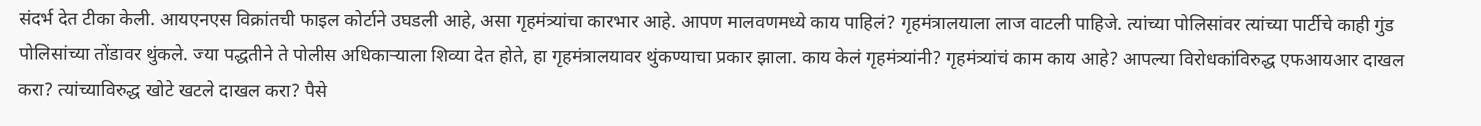संदर्भ देत टीका केली. आयएनएस विक्रांतची फाइल कोर्टाने उघडली आहे, असा गृहमंत्र्यांचा कारभार आहे. आपण मालवणमध्ये काय पाहिलं? गृहमंत्रालयाला लाज वाटली पाहिजे. त्यांच्या पोलिसांवर त्यांच्या पार्टीचे काही गुंड पोलिसांच्या तोंडावर थुंकले. ज्या पद्धतीने ते पोलीस अधिकाऱ्याला शिव्या देत होते, हा गृहमंत्रालयावर थुंकण्याचा प्रकार झाला. काय केलं गृहमंत्र्यांनी? गृहमंत्र्यांचं काम काय आहे? आपल्या विरोधकांविरुद्ध एफआयआर दाखल करा? त्यांच्याविरुद्ध खोटे खटले दाखल करा? पैसे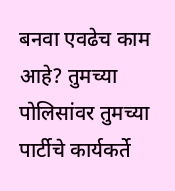बनवा एवढेच काम आहे? तुमच्या पोलिसांवर तुमच्या पार्टीचे कार्यकर्ते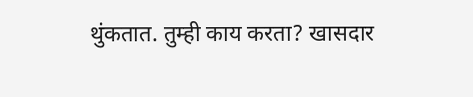थुंकतात. तुम्ही काय करता? खासदार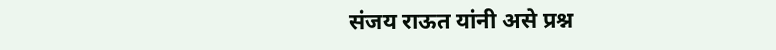संजय राऊत यांनी असे प्रश्न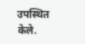उपस्थित केले.